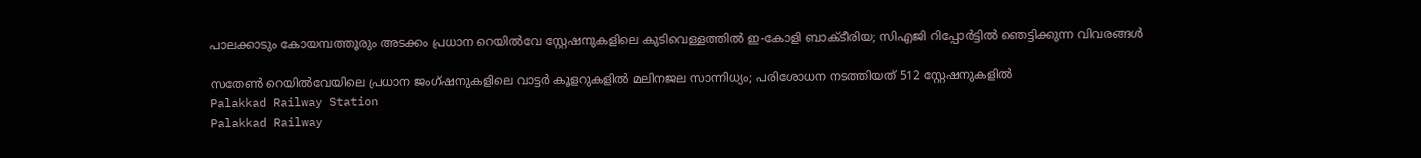പാലക്കാടും കോയമ്പത്തൂരും അടക്കം പ്രധാന റെയിൽവേ സ്റ്റേഷനുകളിലെ കുടിവെള്ളത്തിൽ ഇ-കോളി ബാക്ടീരിയ; സിഎജി റിപ്പോർട്ടിൽ ഞെട്ടിക്കുന്ന വിവരങ്ങൾ

സതേൺ റെയിൽവേയിലെ പ്രധാന ജംഗ്ഷനുകളിലെ വാട്ടർ കൂളറുകളിൽ മലിനജല സാന്നിധ്യം; പരിശോധന നടത്തിയത് 512 സ്റ്റേഷനുകളിൽ
Palakkad Railway Station
Palakkad Railway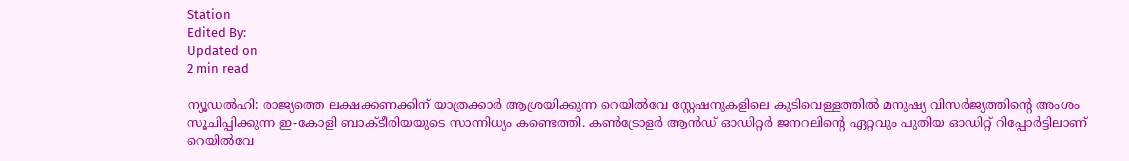Station
Edited By:
Updated on
2 min read

ന്യൂഡൽഹി: രാജ്യത്തെ ലക്ഷക്കണക്കിന് യാത്രക്കാർ ആശ്രയിക്കുന്ന റെയിൽവേ സ്റ്റേഷനുകളിലെ കുടിവെള്ളത്തിൽ മനുഷ്യ വിസർജ്യത്തിന്റെ അംശം സൂചിപ്പിക്കുന്ന ഇ-കോളി ബാക്ടീരിയയുടെ സാന്നിധ്യം കണ്ടെത്തി. കൺട്രോളർ ആൻഡ് ഓഡിറ്റർ ജനറലിന്റെ ഏറ്റവും പുതിയ ഓഡിറ്റ് റിപ്പോർട്ടിലാണ് റെയിൽവേ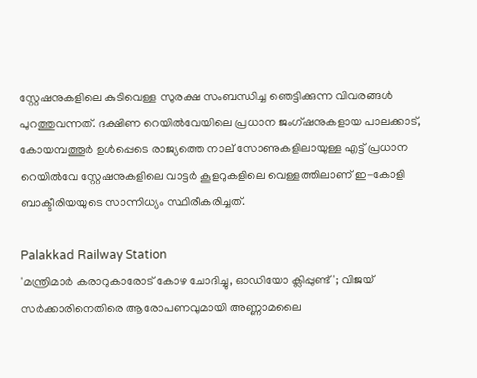സ്റ്റേഷനുകളിലെ കുടിവെള്ള സുരക്ഷ സംബന്ധിച്ച ഞെട്ടിക്കുന്ന വിവരങ്ങൾ പുറത്തുവന്നത്. ദക്ഷിണ റെയിൽവേയിലെ പ്രധാന ജംഗ്ഷനുകളായ പാലക്കാട്, കോയമ്പത്തൂർ ഉൾപ്പെടെ രാജ്യത്തെ നാല് സോണുകളിലായുള്ള എട്ട് പ്രധാന റെയിൽവേ സ്റ്റേഷനുകളിലെ വാട്ടർ കൂളറുകളിലെ വെള്ളത്തിലാണ് ഇ-കോളി ബാക്ടീരിയയുടെ സാന്നിധ്യം സ്ഥിരീകരിച്ചത്.

Palakkad Railway Station
'മന്ത്രിമാര്‍ കരാറുകാരോട് കോഴ ചോദിച്ചു, ഓഡിയോ ക്ലിപ്പുണ്ട്'; വിജയ് സര്‍ക്കാരിനെതിരെ ആരോപണവുമായി അണ്ണാമലൈ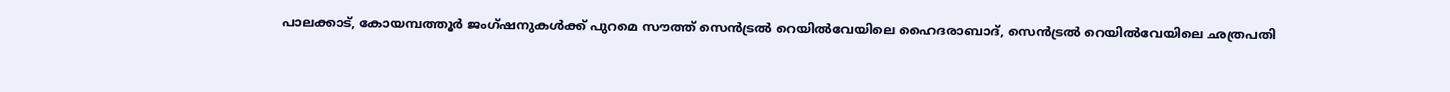പാലക്കാട്, കോയമ്പത്തൂർ ജംഗ്ഷനുകൾക്ക് പുറമെ സൗത്ത് സെൻട്രൽ റെയിൽവേയിലെ ഹൈദരാബാദ്, സെൻട്രൽ റെയിൽവേയിലെ ഛത്രപതി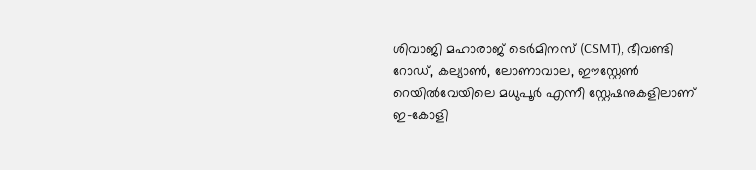ശിവാജി മഹാരാജ് ടെർമിനസ് (CSMT), ഭീവണ്ടി റോഡ്, കല്യാൺ, ലോണാവാല, ഈസ്റ്റേൺ റെയിൽവേയിലെ മധുപൂർ എന്നീ സ്റ്റേഷനുകളിലാണ് ഇ-കോളി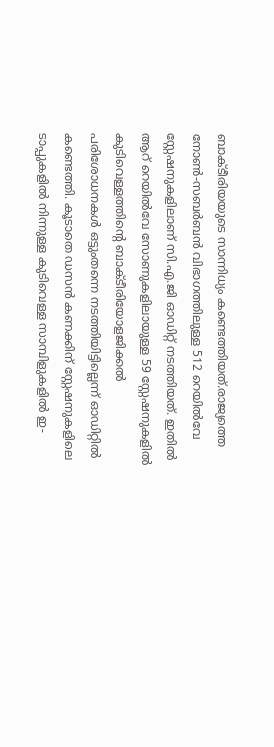ബാക്ടീരിയയുടെ സാന്നിധ്യം കണ്ടെത്തിയത്.രാജ്യത്തെ നോൺ-സബർബൻ വിഭാഗത്തിലുള്ള 512 റെയിൽവേ സ്റ്റേഷനുകളിലാണ് സി.എ.ജി ഓഡിറ്റ് നടത്തിയത്. ഇതിൽ ആറ് റെയിൽവേ സോണുകളിലായുള്ള 59 സ്റ്റേഷനുകളിൽ കുടിവെള്ളത്തിന്റെ ബാക്ടീരിയോളജിക്കൽ പരിശോധനകൾ ഒട്ടുംതന്നെ നടത്തിയിട്ടില്ലെന്ന് ഓഡിറ്റിൽ കണ്ടെത്തി. കൂടാതെ ഡസൻ കണക്കിന് സ്റ്റേഷനുകളിലെ ടാപ്പുകളിൽ നിന്നുള്ള കുടിവെള്ള സാമ്പിളുകളിൽ ഇ-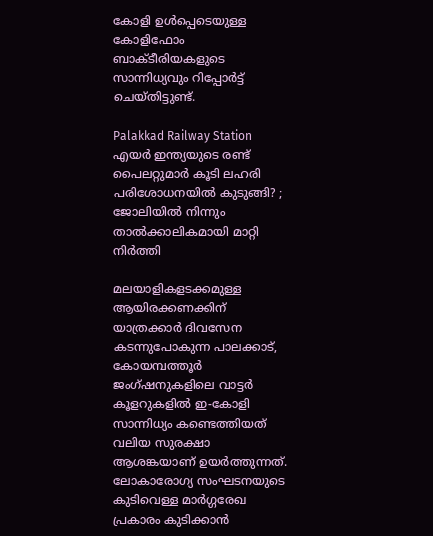കോളി ഉൾപ്പെടെയുള്ള കോളിഫോം ബാക്ടീരിയകളുടെ സാന്നിധ്യവും റിപ്പോർട്ട് ചെയ്തിട്ടുണ്ട്.

Palakkad Railway Station
എയര്‍ ഇന്ത്യയുടെ രണ്ട് പൈലറ്റുമാര്‍ കൂടി ലഹരി പരിശോധനയില്‍ കുടുങ്ങി? ; ജോലിയില്‍ നിന്നും താല്‍ക്കാലികമായി മാറ്റി നിര്‍ത്തി

മലയാളികളടക്കമുള്ള ആയിരക്കണക്കിന് യാത്രക്കാർ ദിവസേന കടന്നുപോകുന്ന പാലക്കാട്, കോയമ്പത്തൂർ ജംഗ്ഷനുകളിലെ വാട്ടർ കൂളറുകളിൽ ഇ-കോളി സാന്നിധ്യം കണ്ടെത്തിയത് വലിയ സുരക്ഷാ ആശങ്കയാണ് ഉയർത്തുന്നത്. ലോകാരോഗ്യ സംഘടനയുടെ കുടിവെള്ള മാർഗ്ഗരേഖ പ്രകാരം കുടിക്കാൻ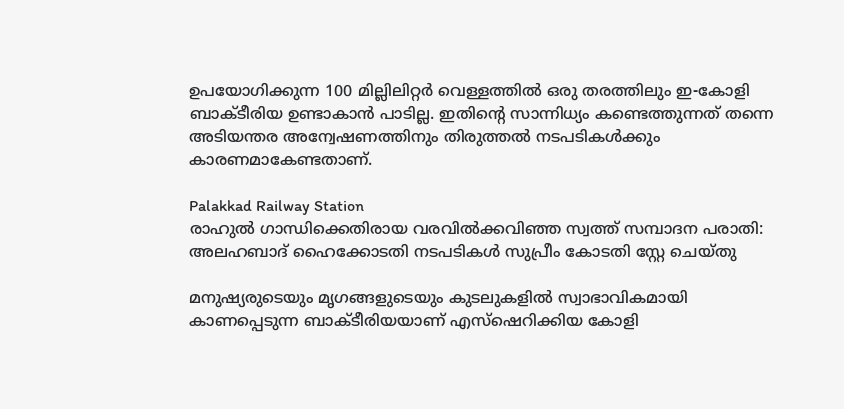ഉപയോഗിക്കുന്ന 100 മില്ലിലിറ്റർ വെള്ളത്തിൽ ഒരു തരത്തിലും ഇ-കോളി ബാക്ടീരിയ ഉണ്ടാകാൻ പാടില്ല. ഇതിന്റെ സാന്നിധ്യം കണ്ടെത്തുന്നത് തന്നെ അടിയന്തര അന്വേഷണത്തിനും തിരുത്തൽ നടപടികൾക്കും കാരണമാകേണ്ടതാണ്.

Palakkad Railway Station
രാഹുൽ ഗാന്ധിക്കെതിരായ വരവിൽക്കവിഞ്ഞ സ്വത്ത് സമ്പാദന പരാതി: അലഹബാദ് ഹൈക്കോടതി നടപടികൾ സുപ്രീം കോടതി സ്റ്റേ ചെയ്തു

മനുഷ്യരുടെയും മൃഗങ്ങളുടെയും കുടലുകളിൽ സ്വാഭാവികമായി കാണപ്പെടുന്ന ബാക്ടീരിയയാണ് എസ്ഷെറിക്കിയ കോളി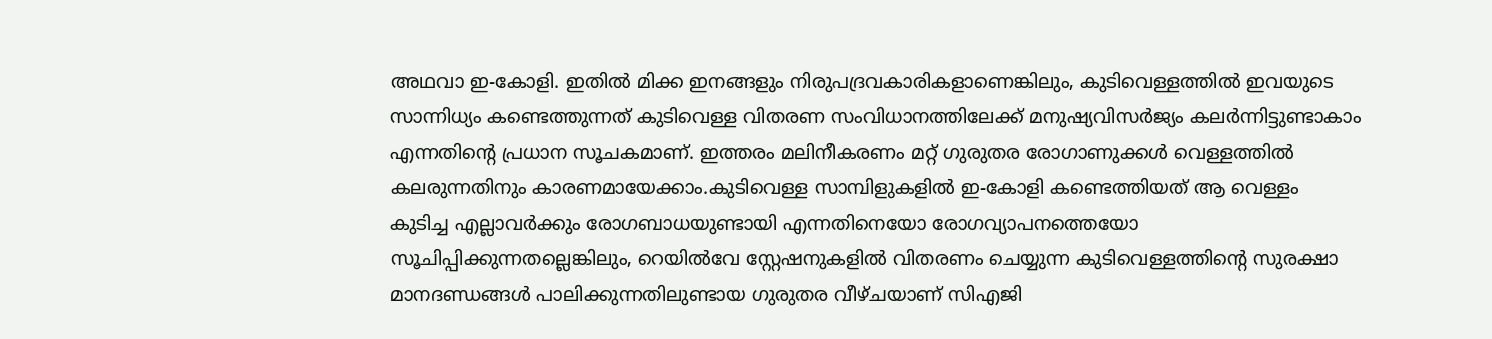അഥവാ ഇ-കോളി. ഇതിൽ മിക്ക ഇനങ്ങളും നിരുപദ്രവകാരികളാണെങ്കിലും, കുടിവെള്ളത്തിൽ ഇവയുടെ സാന്നിധ്യം കണ്ടെത്തുന്നത് കുടിവെള്ള വിതരണ സംവിധാനത്തിലേക്ക് മനുഷ്യവിസർജ്യം കലർന്നിട്ടുണ്ടാകാം എന്നതിന്റെ പ്രധാന സൂചകമാണ്. ഇത്തരം മലിനീകരണം മറ്റ് ഗുരുതര രോഗാണുക്കൾ വെള്ളത്തിൽ കലരുന്നതിനും കാരണമായേക്കാം.കുടിവെള്ള സാമ്പിളുകളിൽ ഇ-കോളി കണ്ടെത്തിയത് ആ വെള്ളം കുടിച്ച എല്ലാവർക്കും രോഗബാധയുണ്ടായി എന്നതിനെയോ രോഗവ്യാപനത്തെയോ സൂചിപ്പിക്കുന്നതല്ലെങ്കിലും, റെയിൽവേ സ്റ്റേഷനുകളിൽ വിതരണം ചെയ്യുന്ന കുടിവെള്ളത്തിന്റെ സുരക്ഷാ മാനദണ്ഡങ്ങൾ പാലിക്കുന്നതിലുണ്ടായ ഗുരുതര വീഴ്ചയാണ് സിഎജി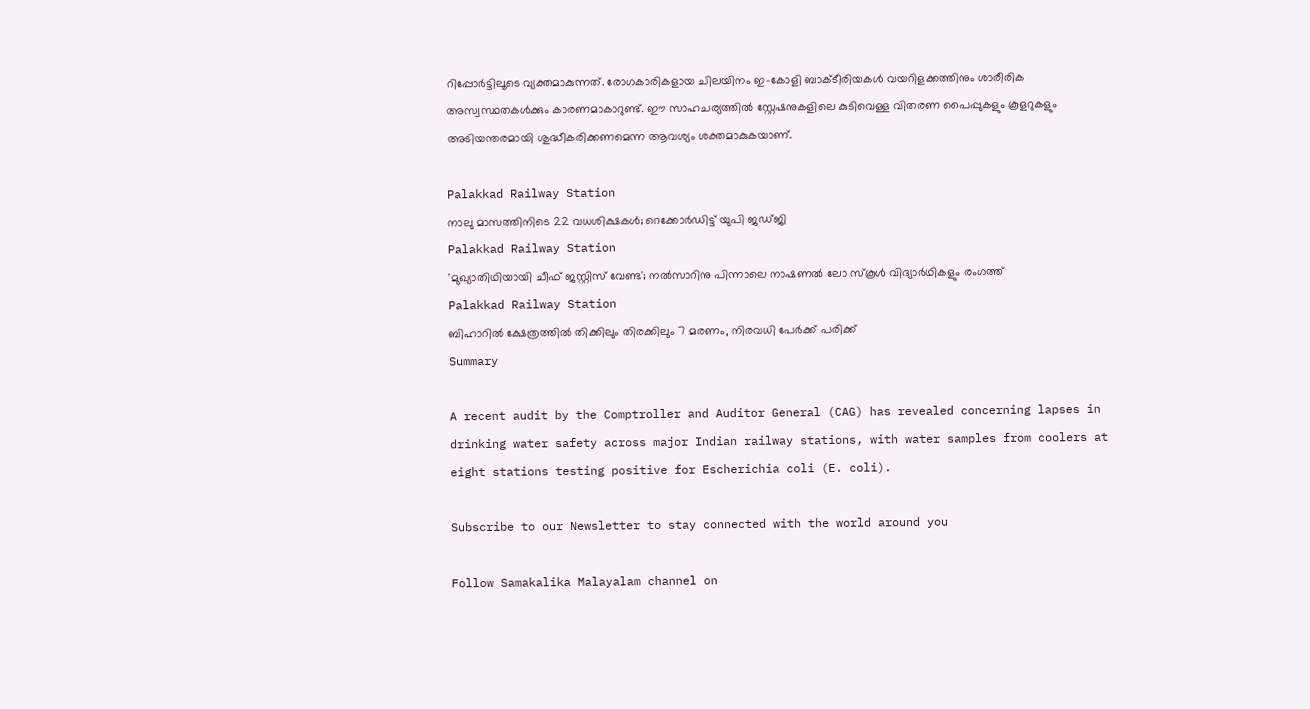റിപ്പോർട്ടിലൂടെ വ്യക്തമാകുന്നത്. രോഗകാരികളായ ചിലയിനം ഇ-കോളി ബാക്ടീരിയകൾ വയറിളക്കത്തിനും ശാരീരിക അസ്വസ്ഥതകൾക്കും കാരണമാകാറുണ്ട്. ഈ സാഹചര്യത്തിൽ സ്റ്റേഷനുകളിലെ കുടിവെള്ള വിതരണ പൈപ്പുകളും കൂളറുകളും അടിയന്തരമായി ശുദ്ധീകരിക്കണമെന്ന ആവശ്യം ശക്തമാകുകയാണ്.

Palakkad Railway Station
നാലു മാസത്തിനിടെ 22 വധശിക്ഷകള്‍; റെക്കോര്‍ഡിട്ട് യുപി ജഡ്ജി
Palakkad Railway Station
'മുഖ്യാതിഥിയായി ചീഫ് ജസ്റ്റിസ് വേണ്ട'; നല്‍സാറിനു പിന്നാലെ നാഷണല്‍ ലോ സ്‌കൂള്‍ വിദ്യാര്‍ഥികളും രംഗത്ത്
Palakkad Railway Station
ബിഹാറില്‍ ക്ഷേത്രത്തില്‍ തിക്കിലും തിരക്കിലും 7 മരണം, നിരവധി പേര്‍ക്ക് പരിക്ക്
Summary

A recent audit by the Comptroller and Auditor General (CAG) has revealed concerning lapses in drinking water safety across major Indian railway stations, with water samples from coolers at eight stations testing positive for Escherichia coli (E. coli).

Subscribe to our Newsletter to stay connected with the world around you

Follow Samakalika Malayalam channel on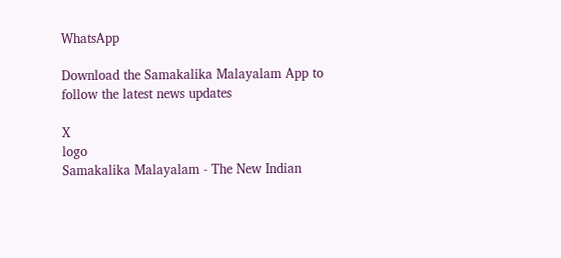WhatsApp

Download the Samakalika Malayalam App to follow the latest news updates

X
logo
Samakalika Malayalam - The New Indian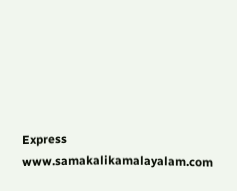Express
www.samakalikamalayalam.com